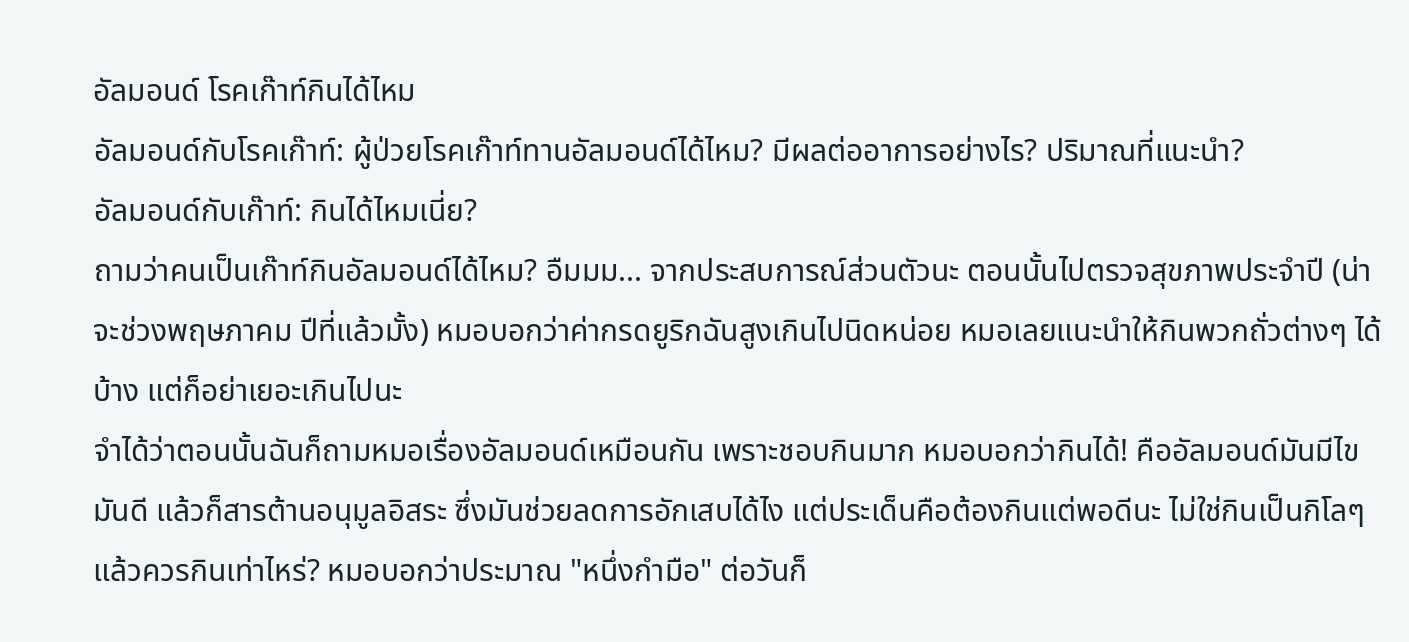อัลมอนด์ โรคเก๊าท์กินได้ไหม
อัลมอนด์กับโรคเก๊าท์: ผู้ป่วยโรคเก๊าท์ทานอัลมอนด์ได้ไหม? มีผลต่ออาการอย่างไร? ปริมาณที่แนะนำ?
อัลมอนด์กับเก๊าท์: กินได้ไหมเนี่ย?
ถามว่าคนเป็นเก๊าท์กินอัลมอนด์ได้ไหม? อืมมม... จากประสบการณ์ส่วนตัวนะ ตอนนั้นไปตรวจสุขภาพประจำปี (น่าจะช่วงพฤษภาคม ปีที่แล้วมั้ง) หมอบอกว่าค่ากรดยูริกฉันสูงเกินไปนิดหน่อย หมอเลยแนะนำให้กินพวกถั่วต่างๆ ได้บ้าง แต่ก็อย่าเยอะเกินไปนะ
จำได้ว่าตอนนั้นฉันก็ถามหมอเรื่องอัลมอนด์เหมือนกัน เพราะชอบกินมาก หมอบอกว่ากินได้! คืออัลมอนด์มันมีไขมันดี แล้วก็สารต้านอนุมูลอิสระ ซึ่งมันช่วยลดการอักเสบได้ไง แต่ประเด็นคือต้องกินแต่พอดีนะ ไม่ใช่กินเป็นกิโลๆ
แล้วควรกินเท่าไหร่? หมอบอกว่าประมาณ "หนึ่งกำมือ" ต่อวันก็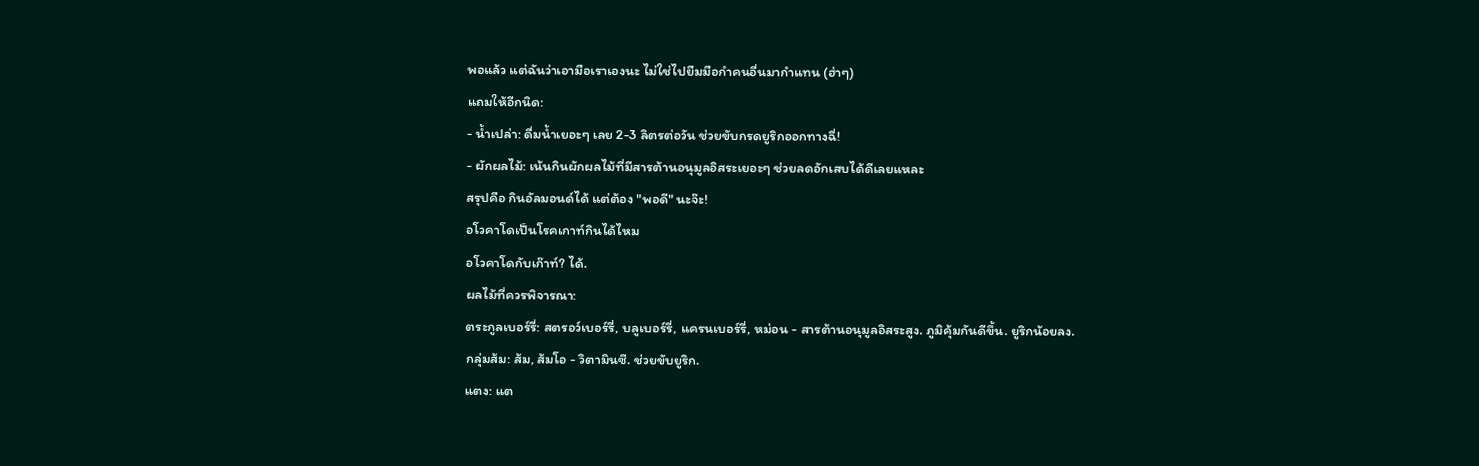พอแล้ว แต่ฉันว่าเอามือเราเองนะ ไม่ใช่ไปยืมมือกำคนอื่นมากำแทน (ฮ่าๆ)
แถมให้อีกนิด:
- น้ำเปล่า: ดื่มน้ำเยอะๆ เลย 2-3 ลิตรต่อวัน ช่วยขับกรดยูริกออกทางฉี่!
- ผักผลไม้: เน้นกินผักผลไม้ที่มีสารต้านอนุมูลอิสระเยอะๆ ช่วยลดอักเสบได้ดีเลยแหละ
สรุปคือ กินอัลมอนด์ได้ แต่ต้อง "พอดี" นะจ๊ะ!
อโวคาโดเป็นโรคเกาท์กินได้ไหม
อโวคาโดกับเก๊าท์? ได้.
ผลไม้ที่ควรพิจารณา:
ตระกูลเบอร์รี่: สตรอว์เบอร์รี่, บลูเบอร์รี่, แครนเบอร์รี่, หม่อน - สารต้านอนุมูลอิสระสูง. ภูมิคุ้มกันดีขึ้น. ยูริกน้อยลง.
กลุ่มส้ม: ส้ม, ส้มโอ - วิตามินซี. ช่วยขับยูริก.
แตง: แต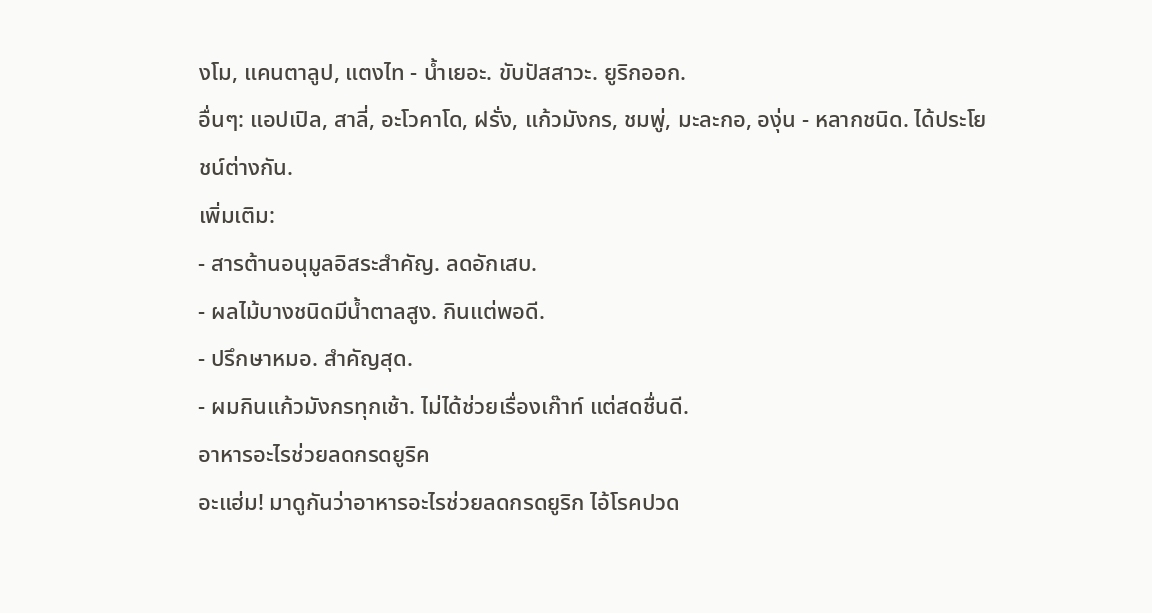งโม, แคนตาลูป, แตงไท - น้ำเยอะ. ขับปัสสาวะ. ยูริกออก.
อื่นๆ: แอปเปิล, สาลี่, อะโวคาโด, ฝรั่ง, แก้วมังกร, ชมพู่, มะละกอ, องุ่น - หลากชนิด. ได้ประโยชน์ต่างกัน.
เพิ่มเติม:
- สารต้านอนุมูลอิสระสำคัญ. ลดอักเสบ.
- ผลไม้บางชนิดมีน้ำตาลสูง. กินแต่พอดี.
- ปรึกษาหมอ. สำคัญสุด.
- ผมกินแก้วมังกรทุกเช้า. ไม่ได้ช่วยเรื่องเก๊าท์ แต่สดชื่นดี.
อาหารอะไรช่วยลดกรดยูริค
อะแฮ่ม! มาดูกันว่าอาหารอะไรช่วยลดกรดยูริก ไอ้โรคปวด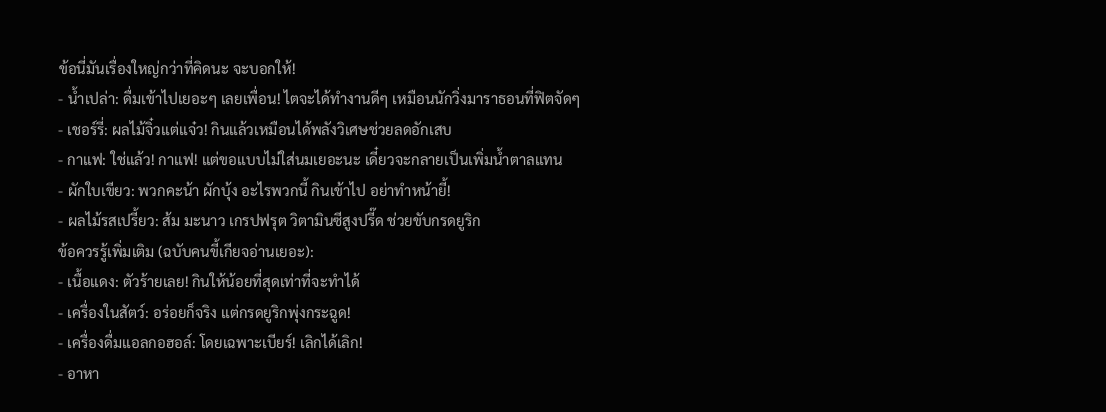ข้อนี่มันเรื่องใหญ่กว่าที่คิดนะ จะบอกให้!
- น้ำเปล่า: ดื่มเข้าไปเยอะๆ เลยเพื่อน! ไตจะได้ทำงานดีๆ เหมือนนักวิ่งมาราธอนที่ฟิตจัดๆ
- เชอร์รี่: ผลไม้จิ๋วแต่แจ๋ว! กินแล้วเหมือนได้พลังวิเศษช่วยลดอักเสบ
- กาแฟ: ใช่แล้ว! กาแฟ! แต่ขอแบบไม่ใส่นมเยอะนะ เดี๋ยวจะกลายเป็นเพิ่มน้ำตาลแทน
- ผักใบเขียว: พวกคะน้า ผักบุ้ง อะไรพวกนี้ กินเข้าไป อย่าทำหน้ายี้!
- ผลไม้รสเปรี้ยว: ส้ม มะนาว เกรปฟรุต วิตามินซีสูงปรี๊ด ช่วยขับกรดยูริก
ข้อควรรู้เพิ่มเติม (ฉบับคนขี้เกียจอ่านเยอะ):
- เนื้อแดง: ตัวร้ายเลย! กินให้น้อยที่สุดเท่าที่จะทำได้
- เครื่องในสัตว์: อร่อยก็จริง แต่กรดยูริกพุ่งกระฉูด!
- เครื่องดื่มแอลกอฮอล์: โดยเฉพาะเบียร์! เลิกได้เลิก!
- อาหา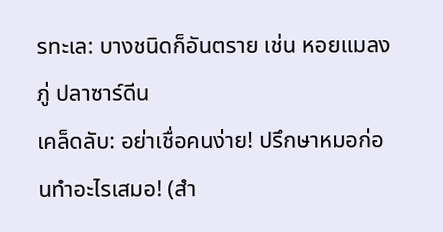รทะเล: บางชนิดก็อันตราย เช่น หอยแมลงภู่ ปลาซาร์ดีน
เคล็ดลับ: อย่าเชื่อคนง่าย! ปรึกษาหมอก่อนทำอะไรเสมอ! (สำ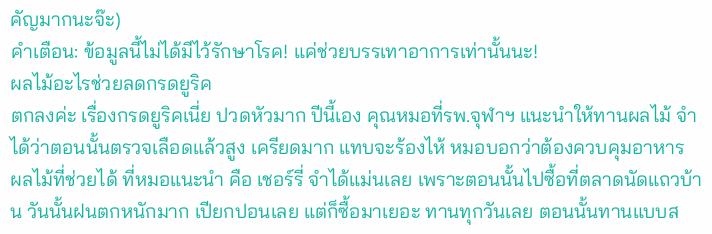คัญมากนะจ๊ะ)
คำเตือน: ข้อมูลนี้ไม่ได้มีไว้รักษาโรค! แค่ช่วยบรรเทาอาการเท่านั้นนะ!
ผลไม้อะไรช่วยลดกรดยูริค
ตกลงค่ะ เรื่องกรดยูริคเนี่ย ปวดหัวมาก ปีนี้เอง คุณหมอที่รพ.จุฬาฯ แนะนำให้ทานผลไม้ จำได้ว่าตอนนั้นตรวจเลือดแล้วสูง เครียดมาก แทบจะร้องไห้ หมอบอกว่าต้องควบคุมอาหาร
ผลไม้ที่ช่วยได้ ที่หมอแนะนำ คือ เชอร์รี่ จำได้แม่นเลย เพราะตอนนั้นไปซื้อที่ตลาดนัดแถวบ้าน วันนั้นฝนตกหนักมาก เปียกปอนเลย แต่ก็ซื้อมาเยอะ ทานทุกวันเลย ตอนนั้นทานแบบส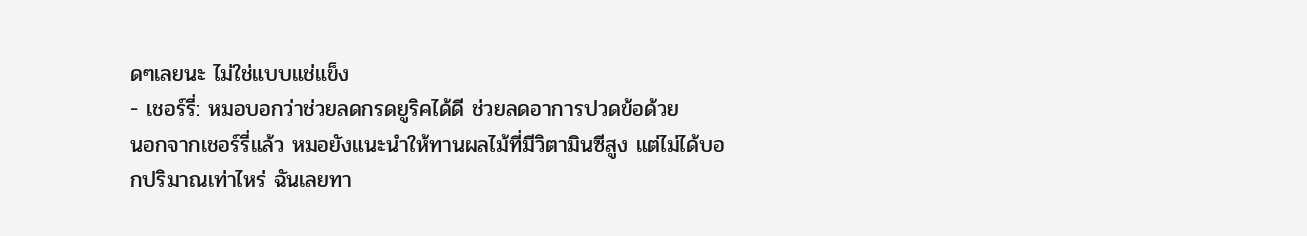ดๆเลยนะ ไม่ใช่แบบแช่แข็ง
- เชอร์รี่: หมอบอกว่าช่วยลดกรดยูริคได้ดี ช่วยลดอาการปวดข้อด้วย
นอกจากเชอร์รี่แล้ว หมอยังแนะนำให้ทานผลไม้ที่มีวิตามินซีสูง แต่ไม่ได้บอกปริมาณเท่าไหร่ ฉันเลยทา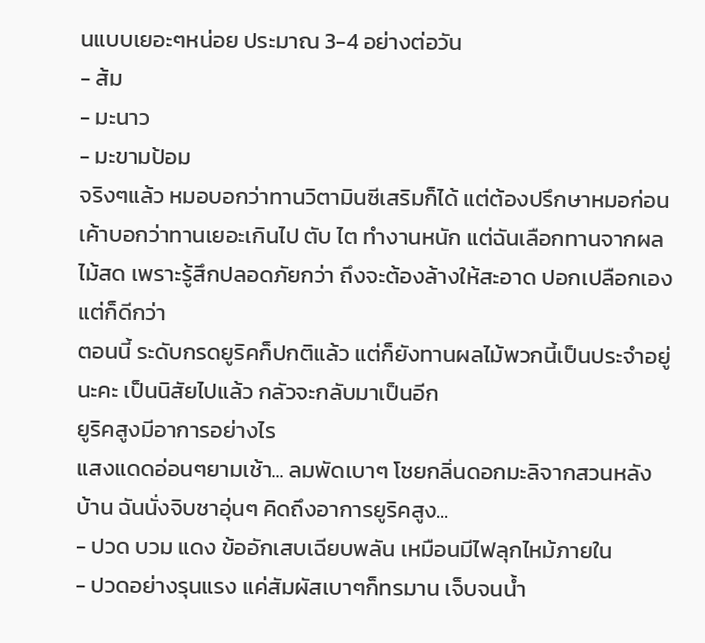นแบบเยอะๆหน่อย ประมาณ 3-4 อย่างต่อวัน
- ส้ม
- มะนาว
- มะขามป้อม
จริงๆแล้ว หมอบอกว่าทานวิตามินซีเสริมก็ได้ แต่ต้องปรึกษาหมอก่อน เค้าบอกว่าทานเยอะเกินไป ตับ ไต ทำงานหนัก แต่ฉันเลือกทานจากผลไม้สด เพราะรู้สึกปลอดภัยกว่า ถึงจะต้องล้างให้สะอาด ปอกเปลือกเอง แต่ก็ดีกว่า
ตอนนี้ ระดับกรดยูริคก็ปกติแล้ว แต่ก็ยังทานผลไม้พวกนี้เป็นประจำอยู่นะคะ เป็นนิสัยไปแล้ว กลัวจะกลับมาเป็นอีก
ยูริคสูงมีอาการอย่างไร
แสงแดดอ่อนๆยามเช้า... ลมพัดเบาๆ โชยกลิ่นดอกมะลิจากสวนหลังบ้าน ฉันนั่งจิบชาอุ่นๆ คิดถึงอาการยูริคสูง...
- ปวด บวม แดง ข้ออักเสบเฉียบพลัน เหมือนมีไฟลุกไหม้ภายใน
- ปวดอย่างรุนแรง แค่สัมผัสเบาๆก็ทรมาน เจ็บจนน้ำ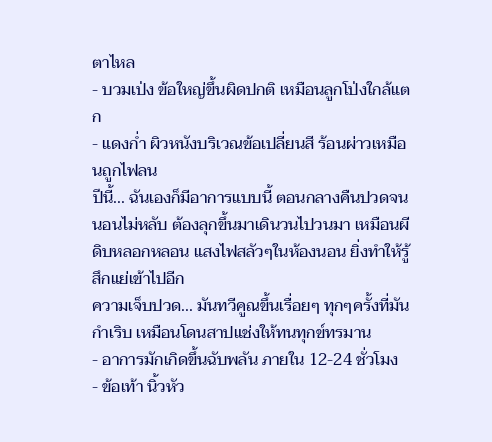ตาไหล
- บวมเป่ง ข้อใหญ่ขึ้นผิดปกติ เหมือนลูกโป่งใกล้แตก
- แดงก่ำ ผิวหนังบริเวณข้อเปลี่ยนสี ร้อนผ่าวเหมือนถูกไฟลน
ปีนี้... ฉันเองก็มีอาการแบบนี้ ตอนกลางคืนปวดจนนอนไม่หลับ ต้องลุกขึ้นมาเดินวนไปวนมา เหมือนผีดิบหลอกหลอน แสงไฟสลัวๆในห้องนอน ยิ่งทำให้รู้สึกแย่เข้าไปอีก
ความเจ็บปวด... มันทวีคูณขึ้นเรื่อยๆ ทุกๆครั้งที่มันกำเริบ เหมือนโดนสาปแช่งให้ทนทุกข์ทรมาน
- อาการมักเกิดขึ้นฉับพลัน ภายใน 12-24 ชั่วโมง
- ข้อเท้า นิ้วหัว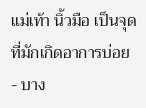แม่เท้า นิ้วมือ เป็นจุดที่มักเกิดอาการบ่อย
- บาง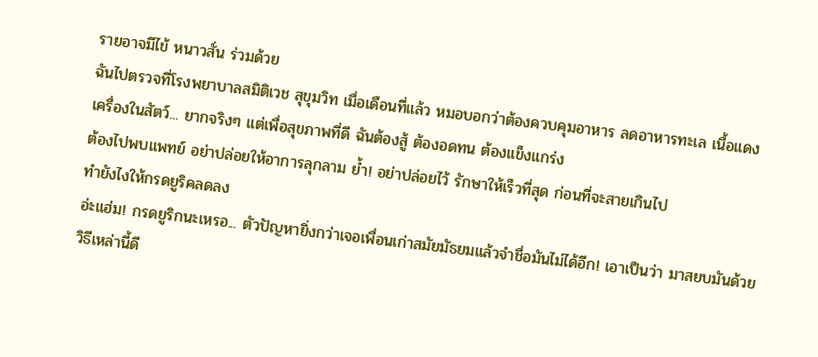รายอาจมีไข้ หนาวสั่น ร่วมด้วย
ฉันไปตรวจที่โรงพยาบาลสมิติเวช สุขุมวิท เมื่อเดือนที่แล้ว หมอบอกว่าต้องควบคุมอาหาร ลดอาหารทะเล เนื้อแดง เครื่องในสัตว์... ยากจริงๆ แต่เพื่อสุขภาพที่ดี ฉันต้องสู้ ต้องอดทน ต้องแข็งแกร่ง
ต้องไปพบแพทย์ อย่าปล่อยให้อาการลุกลาม ย้ำ! อย่าปล่อยไว้ รักษาให้เร็วที่สุด ก่อนที่จะสายเกินไป
ทำยังไงให้กรดยูริคลดลง
อ่ะแฮ่ม! กรดยูริกนะเหรอ... ตัวปัญหายิ่งกว่าเจอเพื่อนเก่าสมัยมัธยมแล้วจำชื่อมันไม่ได้อีก! เอาเป็นว่า มาสยบมันด้วยวิธีเหล่านี้ดี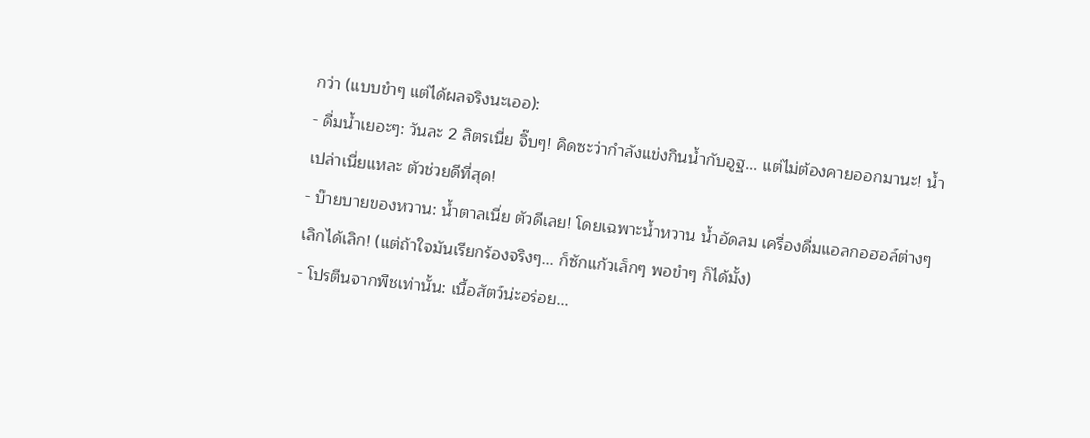กว่า (แบบขำๆ แต่ได้ผลจริงนะเออ):
- ดื่มน้ำเยอะๆ: วันละ 2 ลิตรเนี่ย จิ๊บๆ! คิดซะว่ากำลังแข่งกินน้ำกับอูฐ... แต่ไม่ต้องคายออกมานะ! น้ำเปล่าเนี่ยแหละ ตัวช่วยดีที่สุด!
- บ๊ายบายของหวาน: น้ำตาลเนี่ย ตัวดีเลย! โดยเฉพาะน้ำหวาน น้ำอัดลม เครื่องดื่มแอลกอฮอล์ต่างๆ เลิกได้เลิก! (แต่ถ้าใจมันเรียกร้องจริงๆ... ก็ซักแก้วเล็กๆ พอขำๆ ก็ได้มั้ง)
- โปรตีนจากพืชเท่านั้น: เนื้อสัตว์น่ะอร่อย...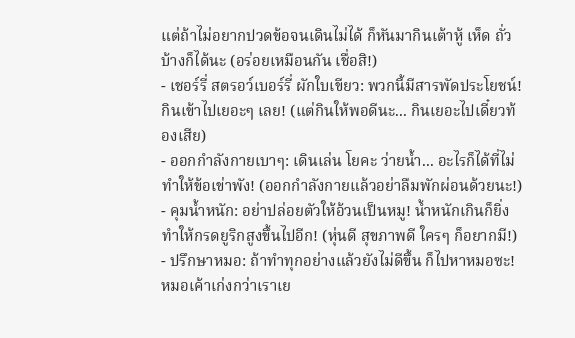แต่ถ้าไม่อยากปวดข้อจนเดินไม่ได้ ก็หันมากินเต้าหู้ เห็ด ถั่ว บ้างก็ได้นะ (อร่อยเหมือนกัน เชื่อสิ!)
- เชอร์รี่ สตรอว์เบอร์รี่ ผักใบเขียว: พวกนี้มีสารพัดประโยชน์! กินเข้าไปเยอะๆ เลย! (แต่กินให้พอดีนะ... กินเยอะไปเดี๋ยวท้องเสีย)
- ออกกำลังกายเบาๆ: เดินเล่น โยคะ ว่ายน้ำ... อะไรก็ได้ที่ไม่ทำให้ข้อเข่าพัง! (ออกกำลังกายแล้วอย่าลืมพักผ่อนด้วยนะ!)
- คุมน้ำหนัก: อย่าปล่อยตัวให้อ้วนเป็นหมู! น้ำหนักเกินก็ยิ่งทำให้กรดยูริกสูงขึ้นไปอีก! (หุ่นดี สุขภาพดี ใครๆ ก็อยากมี!)
- ปรึกษาหมอ: ถ้าทำทุกอย่างแล้วยังไม่ดีขึ้น ก็ไปหาหมอซะ! หมอเค้าเก่งกว่าเราเย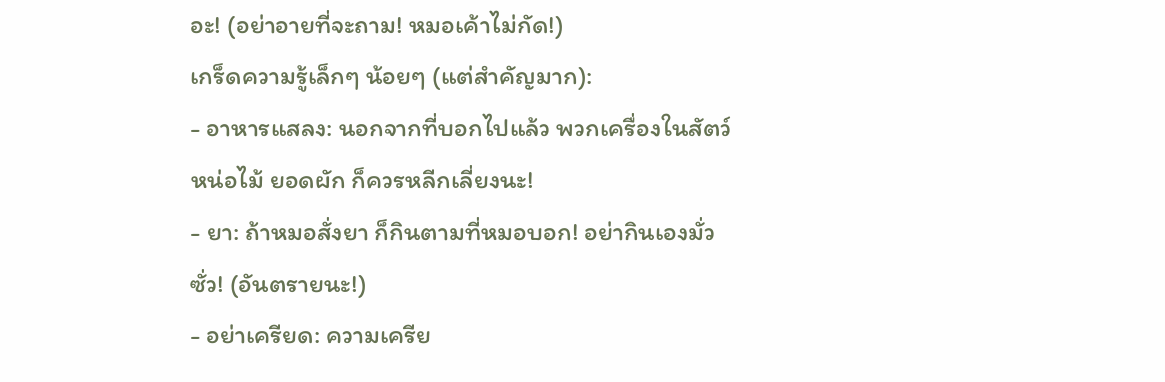อะ! (อย่าอายที่จะถาม! หมอเค้าไม่กัด!)
เกร็ดความรู้เล็กๆ น้อยๆ (แต่สำคัญมาก):
- อาหารแสลง: นอกจากที่บอกไปแล้ว พวกเครื่องในสัตว์ หน่อไม้ ยอดผัก ก็ควรหลีกเลี่ยงนะ!
- ยา: ถ้าหมอสั่งยา ก็กินตามที่หมอบอก! อย่ากินเองมั่วซั่ว! (อันตรายนะ!)
- อย่าเครียด: ความเครีย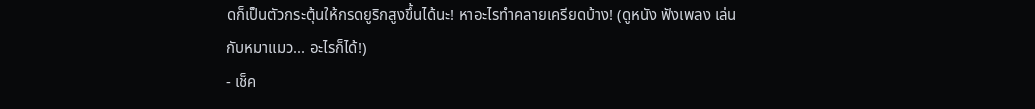ดก็เป็นตัวกระตุ้นให้กรดยูริกสูงขึ้นได้นะ! หาอะไรทำคลายเครียดบ้าง! (ดูหนัง ฟังเพลง เล่นกับหมาแมว... อะไรก็ได้!)
- เช็ค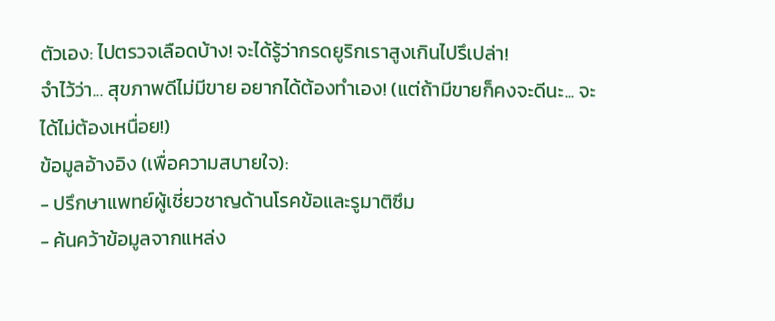ตัวเอง: ไปตรวจเลือดบ้าง! จะได้รู้ว่ากรดยูริกเราสูงเกินไปรึเปล่า!
จำไว้ว่า... สุขภาพดีไม่มีขาย อยากได้ต้องทำเอง! (แต่ถ้ามีขายก็คงจะดีนะ... จะได้ไม่ต้องเหนื่อย!)
ข้อมูลอ้างอิง (เพื่อความสบายใจ):
- ปรึกษาแพทย์ผู้เชี่ยวชาญด้านโรคข้อและรูมาติซึม
- ค้นคว้าข้อมูลจากแหล่ง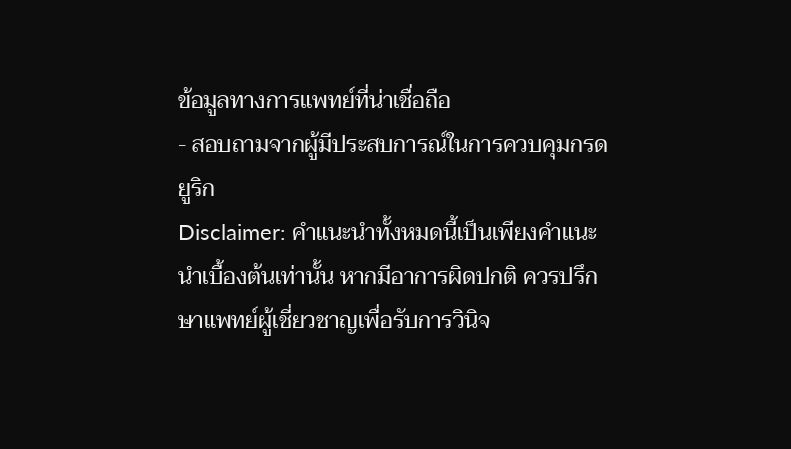ข้อมูลทางการแพทย์ที่น่าเชื่อถือ
- สอบถามจากผู้มีประสบการณ์ในการควบคุมกรดยูริก
Disclaimer: คำแนะนำทั้งหมดนี้เป็นเพียงคำแนะนำเบื้องต้นเท่านั้น หากมีอาการผิดปกติ ควรปรึกษาแพทย์ผู้เชี่ยวชาญเพื่อรับการวินิจ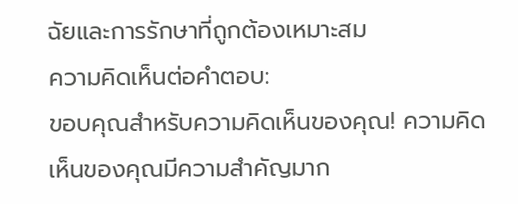ฉัยและการรักษาที่ถูกต้องเหมาะสม
ความคิดเห็นต่อคำตอบ:
ขอบคุณสำหรับความคิดเห็นของคุณ! ความคิดเห็นของคุณมีความสำคัญมาก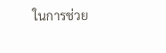ในการช่วย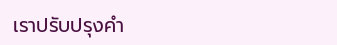เราปรับปรุงคำ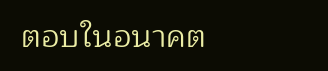ตอบในอนาคต